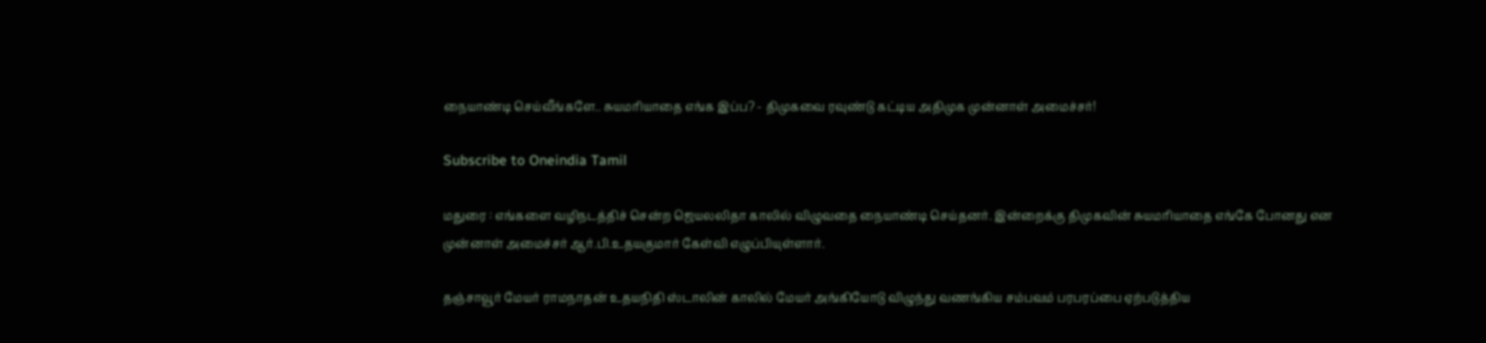நையாண்டி செய்வீங்களே.. சுயமரியாதை எங்க இப்ப? - திமுகவை ரவுண்டு கட்டிய அதிமுக முன்னாள் அமைச்சர்!

Subscribe to Oneindia Tamil

மதுரை : எங்களை வழிநடத்திச் சென்ற ஜெயலலிதா காலில் விழுவதை நையாண்டி செய்தனர். இன்றைக்கு திமுகவின் சுயமரியாதை எங்கே போனது என முன்னாள் அமைச்சர் ஆர்.பி.உதயகுமார் கேள்வி எழுப்பியுள்ளார்.

தஞ்சாவூர் மேயர் ராமநாதன் உதயநிதி ஸ்டாலின் காலில் மேயர் அங்கியோடு விழுந்து வணங்கிய சம்பவம் பரபரப்பை ஏற்படுத்திய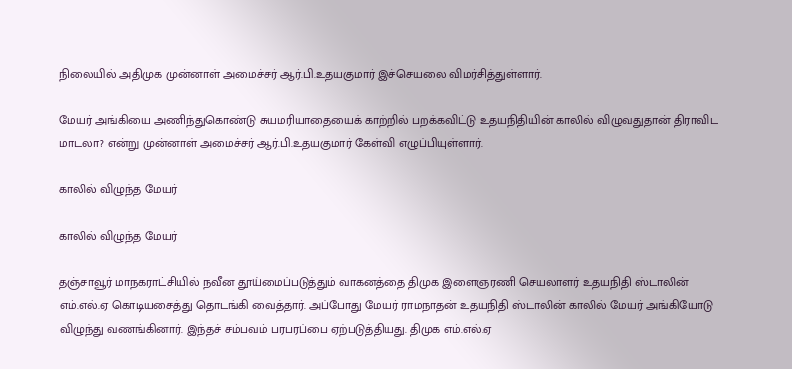நிலையில் அதிமுக முன்னாள் அமைச்சர் ஆர்.பி.உதயகுமார் இச்செயலை விமர்சித்துள்ளார்.

மேயர் அங்கியை அணிந்துகொண்டு சுயமரியாதையைக் காற்றில் பறக்கவிட்டு உதயநிதியின் காலில் விழுவதுதான் திராவிட மாடலா? என்று முன்னாள் அமைச்சர் ஆர்.பி.உதயகுமார் கேள்வி எழுப்பியுள்ளார்.

காலில் விழுந்த மேயர்

காலில் விழுந்த மேயர்

தஞ்சாவூர் மாநகராட்சியில் நவீன தூய்மைப்படுத்தும் வாகனத்தை திமுக இளைஞரணி செயலாளர் உதயநிதி ஸ்டாலின் எம்.எல்.ஏ கொடியசைத்து தொடங்கி வைத்தார். அப்போது மேயர் ராமநாதன் உதயநிதி ஸ்டாலின் காலில் மேயர் அங்கியோடு விழுந்து வணங்கினார். இந்தச் சம்பவம் பரபரப்பை ஏற்படுத்தியது. திமுக எம்.எல்.ஏ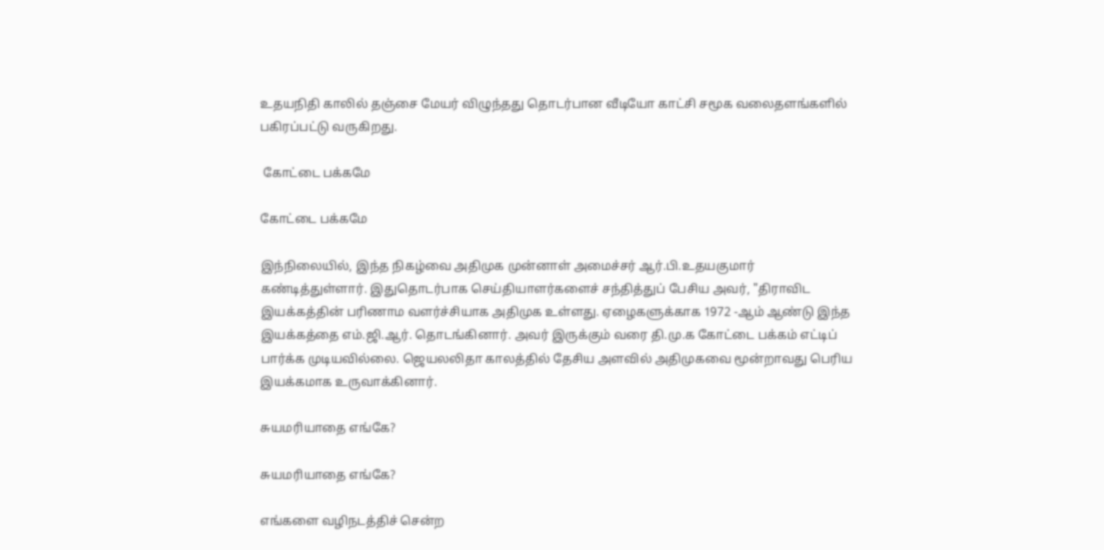உதயநிதி காலில் தஞ்சை மேயர் விழுந்தது தொடர்பான வீடியோ காட்சி சமூக வலைதளங்களில் பகிரப்பட்டு வருகிறது.

 கோட்டை பக்கமே

கோட்டை பக்கமே

இந்நிலையில், இந்த நிகழ்வை அதிமுக முன்னாள் அமைச்சர் ஆர்.பி.உதயகுமார் கண்டித்துள்ளார். இதுதொடர்பாக செய்தியாளர்களைச் சந்தித்துப் பேசிய அவர், "திராவிட இயக்கத்தின் பரிணாம வளர்ச்சியாக அதிமுக உள்ளது. ஏழைகளுக்காக 1972 -ஆம் ஆண்டு இந்த இயக்கத்தை எம்.ஜி.ஆர். தொடங்கினார். அவர் இருக்கும் வரை தி.மு.க கோட்டை பக்கம் எட்டிப் பார்க்க முடியவில்லை. ஜெயலலிதா காலத்தில் தேசிய அளவில் அதிமுகவை மூன்றாவது பெரிய இயக்கமாக உருவாக்கினார்.

சுயமரியாதை எங்கே?

சுயமரியாதை எங்கே?

எங்களை வழிநடத்திச் சென்ற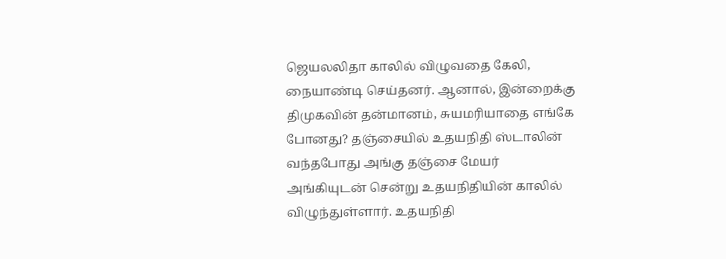ஜெயலலிதா காலில் விழுவதை கேலி, நையாண்டி செய்தனர். ஆனால், இன்றைக்கு திமுகவின் தன்மானம், சுயமரியாதை எங்கே போனது? தஞ்சையில் உதயநிதி ஸ்டாலின் வந்தபோது அங்கு தஞ்சை மேயர் அங்கியுடன் சென்று உதயநிதியின் காலில் விழுந்துள்ளார். உதயநிதி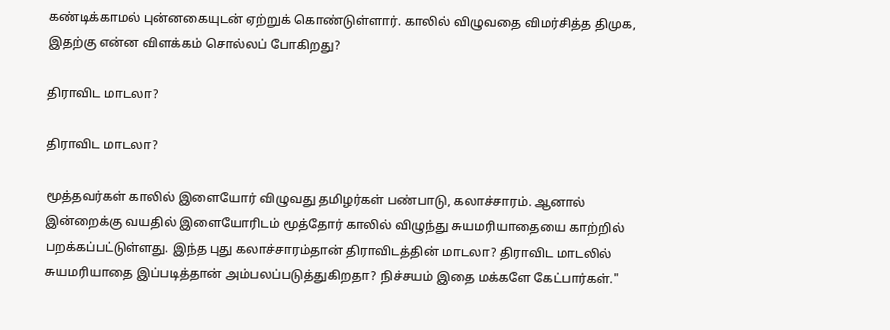கண்டிக்காமல் புன்னகையுடன் ஏற்றுக் கொண்டுள்ளார். காலில் விழுவதை விமர்சித்த திமுக, இதற்கு என்ன விளக்கம் சொல்லப் போகிறது?

திராவிட மாடலா?

திராவிட மாடலா?

மூத்தவர்கள் காலில் இளையோர் விழுவது தமிழர்கள் பண்பாடு, கலாச்சாரம். ஆனால் இன்றைக்கு வயதில் இளையோரிடம் மூத்தோர் காலில் விழுந்து சுயமரியாதையை காற்றில் பறக்கப்பட்டுள்ளது. இந்த புது கலாச்சாரம்தான் திராவிடத்தின் மாடலா? திராவிட மாடலில் சுயமரியாதை இப்படித்தான் அம்பலப்படுத்துகிறதா? நிச்சயம் இதை மக்களே கேட்பார்கள்."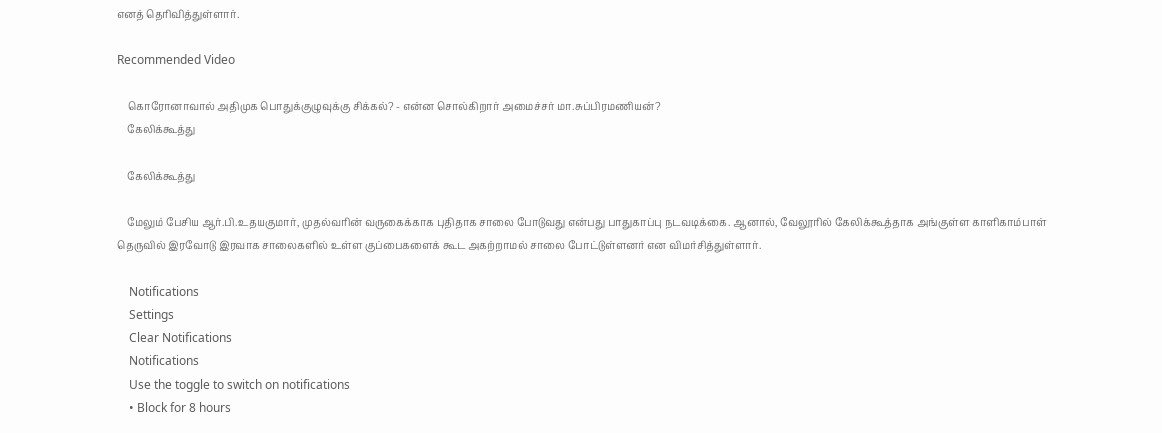எனத் தெரிவித்துள்ளார்.

Recommended Video

    கொரோனாவால் அதிமுக பொதுக்குழுவுக்கு சிக்கல்? - என்ன சொல்கிறார் அமைச்சர் மா.சுப்பிரமணியன்?
    கேலிக்கூத்து

    கேலிக்கூத்து

    மேலும் பேசிய ஆர்.பி.உதயகுமார், முதல்வரின் வருகைக்காக புதிதாக சாலை போடுவது என்பது பாதுகாப்பு நடவடிக்கை. ஆனால், வேலூரில் கேலிக்கூத்தாக அங்குள்ள காளிகாம்பாள் தெருவில் இரவோடு இரவாக சாலைகளில் உள்ள குப்பைகளைக் கூட அகற்றாமல் சாலை போட்டுள்ளனர் என விமர்சித்துள்ளார்.

    Notifications
    Settings
    Clear Notifications
    Notifications
    Use the toggle to switch on notifications
    • Block for 8 hours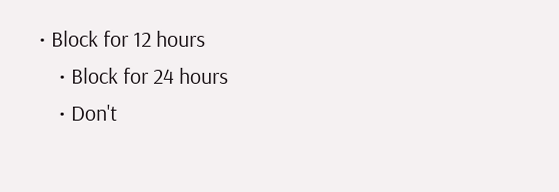• Block for 12 hours
    • Block for 24 hours
    • Don't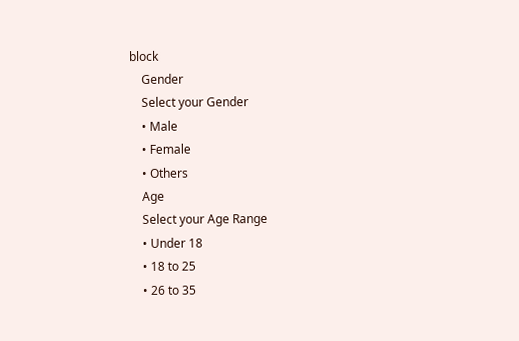block
    Gender
    Select your Gender
    • Male
    • Female
    • Others
    Age
    Select your Age Range
    • Under 18
    • 18 to 25
    • 26 to 35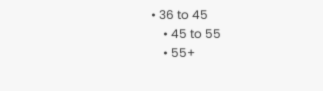• 36 to 45
    • 45 to 55
    • 55+